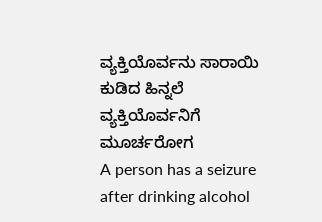ವ್ಯಕ್ತಿಯೊರ್ವನು ಸಾರಾಯಿ ಕುಡಿದ ಹಿನ್ನಲೆ ವ್ಯಕ್ತಿಯೊರ್ವನಿಗೆ ಮೂರ್ಚರೋಗ
A person has a seizure after drinking alcohol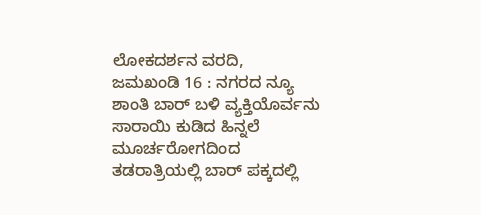ಲೋಕದರ್ಶನ ವರದಿ,
ಜಮಖಂಡಿ 16 : ನಗರದ ನ್ಯೂ ಶಾಂತಿ ಬಾರ್ ಬಳಿ ವ್ಯಕ್ತಿಯೊರ್ವನು ಸಾರಾಯಿ ಕುಡಿದ ಹಿನ್ನಲೆ ಮೂರ್ಚರೋಗದಿಂದ ತಡರಾತ್ರಿಯಲ್ಲಿ ಬಾರ್ ಪಕ್ಕದಲ್ಲಿ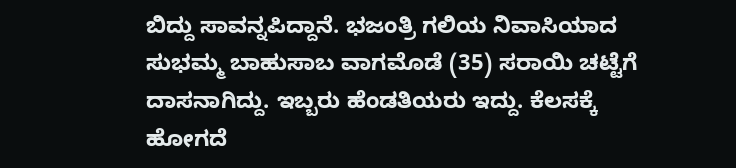ಬಿದ್ದು ಸಾವನ್ನಪಿದ್ದಾನೆ. ಭಜಂತ್ರಿ ಗಲಿಯ ನಿವಾಸಿಯಾದ ಸುಭಮ್ಮ ಬಾಹುಸಾಬ ವಾಗಮೊಡೆ (35) ಸರಾಯಿ ಚಟ್ಟೆಗೆ ದಾಸನಾಗಿದ್ದು. ಇಬ್ಬರು ಹೆಂಡತಿಯರು ಇದ್ದು. ಕೆಲಸಕ್ಕೆ ಹೋಗದೆ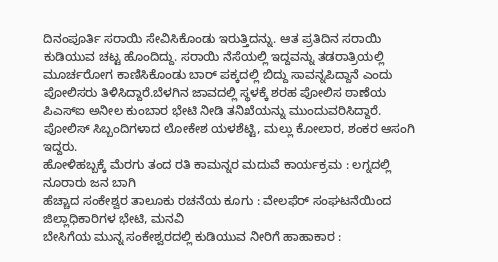ದಿನಂಪೂರ್ತಿ ಸರಾಯಿ ಸೇವಿಸಿಕೊಂಡು ಇರುತ್ತಿದನ್ನು. ಆತ ಪ್ರತಿದಿನ ಸರಾಯಿ ಕುಡಿಯುವ ಚಟ್ಟ ಹೊಂದಿದ್ದು. ಸರಾಯಿ ನೆಸೆಯಲ್ಲಿ ಇದ್ದವನ್ನು ತಡರಾತ್ರಿಯಲ್ಲಿ ಮೂರ್ಚರೋಗ ಕಾಣಿಸಿಕೊಂಡು ಬಾರ್ ಪಕ್ಕದಲ್ಲಿ ಬಿದ್ದು ಸಾವನ್ನಪಿದ್ದಾನೆ ಎಂದು ಪೋಲಿಸರು ತಿಳಿಸಿದ್ದಾರೆ.ಬೆಳಗಿನ ಜಾವದಲ್ಲಿ ಸ್ಥಳಕ್ಕೆ ಶರಹ ಪೋಲಿಸ ಠಾಣೆಯ ಪಿಎಸ್ಐ ಅನೀಲ ಕುಂಬಾರ ಭೇಟಿ ನೀಡಿ ತನಿಖೆಯನ್ನು ಮುಂದುವರಿಸಿದ್ದಾರೆ. ಪೋಲಿಸ್ ಸಿಬ್ಬಂದಿಗಳಾದ ಲೋಕೇಶ ಯಳಶೆಟ್ಟಿ, ಮಲ್ಲು ಕೋಲಾರ, ಶಂಕರ ಆಸಂಗಿ ಇದ್ದರು.
ಹೋಳಿಹಬ್ಬಕ್ಕೆ ಮೆರಗು ತಂದ ರತಿ ಕಾಮನ್ನರ ಮದುವೆ ಕಾರ್ಯಕ್ರಮ : ಲಗ್ನದಲ್ಲಿ ನೂರಾರು ಜನ ಬಾಗಿ
ಹೆಚ್ಚಾದ ಸಂಕೇಶ್ವರ ತಾಲೂಕು ರಚನೆಯ ಕೂಗು : ವೇಲಫೆರ್ ಸಂಘಟನೆಯಿಂದ ಜಿಲ್ಲಾಧಿಕಾರಿಗಳ ಭೇಟಿ, ಮನವಿ
ಬೇಸಿಗೆಯ ಮುನ್ನ ಸಂಕೇಶ್ವರದಲ್ಲಿ ಕುಡಿಯುವ ನೀರಿಗೆ ಹಾಹಾಕಾರ :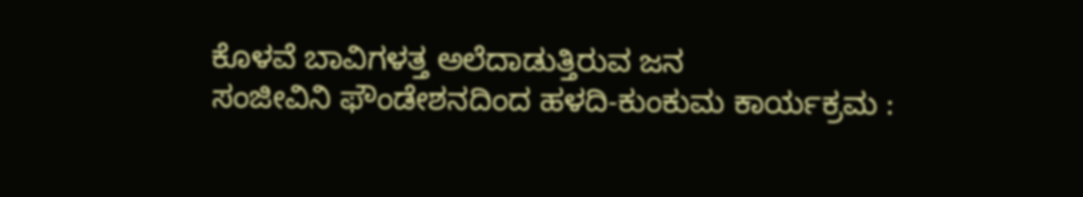ಕೊಳವೆ ಬಾವಿಗಳತ್ತ ಅಲೆದಾಡುತ್ತಿರುವ ಜನ
ಸಂಜೀವಿನಿ ಫೌಂಡೇಶನದಿಂದ ಹಳದಿ-ಕುಂಕುಮ ಕಾರ್ಯಕ್ರಮ :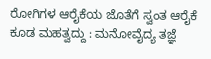ರೋಗಿಗಳ ಆರೈಕೆಯ ಜೊತೆಗೆ ಸ್ವಂತ ಆರೈಕೆ ಕೂಡ ಮಹತ್ವದ್ದು : ಮನೋವೈದ್ಯ ತಜ್ಞೆ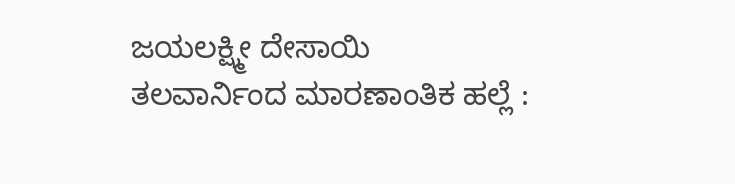ಜಯಲಕ್ಷ್ಮೀ ದೇಸಾಯಿ
ತಲವಾರ್ನಿಂದ ಮಾರಣಾಂತಿಕ ಹಲ್ಲೆ :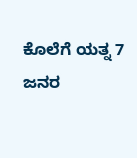ಕೊಲೆಗೆ ಯತ್ನ 7 ಜನರ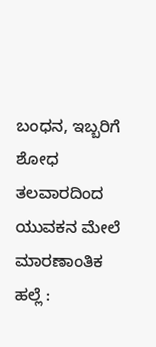ಬಂಧನ, ಇಬ್ಬರಿಗೆ ಶೋಧ
ತಲವಾರದಿಂದ ಯುವಕನ ಮೇಲೆ ಮಾರಣಾಂತಿಕ ಹಲ್ಲೆ :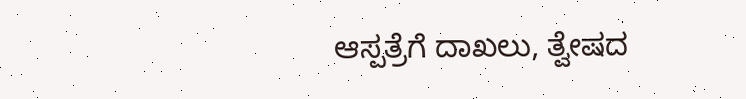ಆಸ್ಪತ್ರೆಗೆ ದಾಖಲು, ತ್ವೇಷದ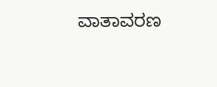ವಾತಾವರಣ